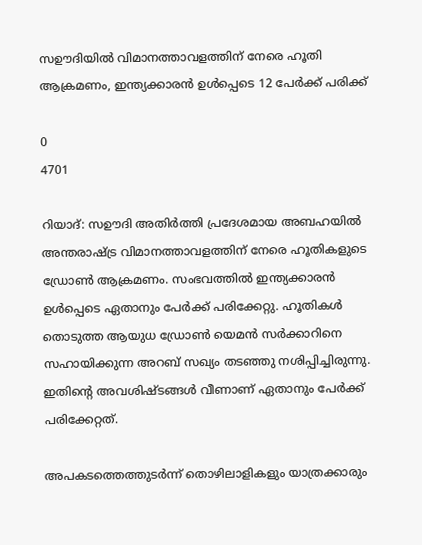സഊദിയിൽ വിമാനത്താവളത്തിന് നേരെ ഹൂതി ആക്രമണം, ഇന്ത്യക്കാരൻ ഉൾപ്പെടെ 12 പേർക്ക് പരിക്ക്

0
4701

റിയാദ്: സഊദി അതിർത്തി പ്രദേശമായ അബഹയിൽ അന്തരാഷ്ട്ര വിമാനത്താവളത്തിന് നേരെ ഹൂതികളുടെ ഡ്രോൺ ആക്രമണം. സംഭവത്തിൽ ഇന്ത്യക്കാരൻ ഉൾപ്പെടെ ഏതാനും പേർക്ക് പരിക്കേറ്റു. ഹൂതികൾ തൊടുത്ത ആയുധ ഡ്രോൺ യെമൻ സർക്കാറിനെ സഹായിക്കുന്ന അറബ് സഖ്യം തടഞ്ഞു നശിപ്പിച്ചിരുന്നു. ഇതിന്റെ അവശിഷ്ടങ്ങൾ വീണാണ് ഏതാനും പേർക്ക് പരിക്കേറ്റത്.

അപകടത്തെത്തുടർന്ന് തൊഴിലാളികളും യാത്രക്കാരും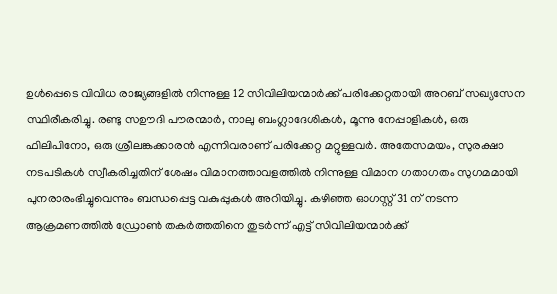ഉൾപ്പെടെ വിവിധ രാജ്യങ്ങളിൽ നിന്നുള്ള 12 സിവിലിയന്മാർക്ക് പരിക്കേറ്റതായി അറബ് സഖ്യസേന സ്ഥിരീകരിച്ചു. രണ്ടു സഊദി പൗരന്മാര്‍, നാലു ബംഗ്ലാദേശികള്‍, മൂന്നു നേപ്പാളികള്‍, ഒരു ഫിലിപിനോ, ഒരു ശ്രീലങ്കക്കാരന്‍ എന്നിവരാണ് പരിക്കേറ്റ മറ്റുള്ളവര്‍. അതേസമയം, സുരക്ഷാ നടപടികൾ സ്വീകരിച്ചതിന് ശേഷം വിമാനത്താവളത്തിൽ നിന്നുള്ള വിമാന ഗതാഗതം സുഗമമായി പുനരാരംഭിച്ചുവെന്നും ബന്ധപ്പെട്ട വകുപ്പുകൾ അറിയിച്ചു. കഴിഞ്ഞ ഓഗസ്റ്റ് 31 ന് നടന്ന ആക്രമണത്തില്‍ ഡ്രോണ്‍ തകര്‍ത്തതിനെ തുടര്‍ന്ന് എട്ട് സിവിലിയന്മാര്‍ക്ക്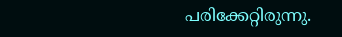പരിക്കേറ്റിരുന്നു.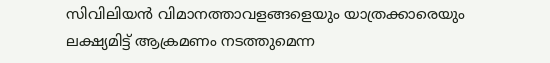സിവിലിയൻ വിമാനത്താവളങ്ങളെയും യാത്രക്കാരെയും ലക്ഷ്യമിട്ട് ആക്രമണം നടത്തുമെന്ന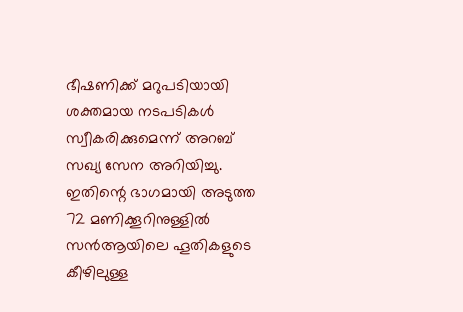ഭീഷണിക്ക് മറുപടിയായി ശക്തമായ നടപടികൾ സ്വീകരിക്കുമെന്ന് അറബ് സഖ്യ സേന അറിയിച്ചു. ഇതിന്റെ ഭാഗമായി അടുത്ത 72 മണിക്കൂറിനുള്ളിൽ സൻആയിലെ ഹൂതികളുടെ കീഴിലുള്ള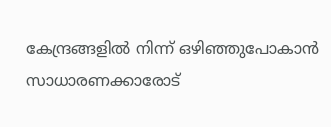കേന്ദ്രങ്ങളിൽ നിന്ന് ഒഴിഞ്ഞുപോകാൻ സാധാരണക്കാരോട്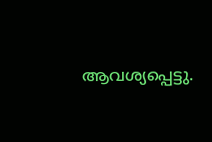ആവശ്യപ്പെട്ടു.